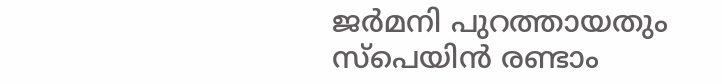ജര്‍മനി പുറത്തായതും സ്പെയിന്‍ രണ്ടാം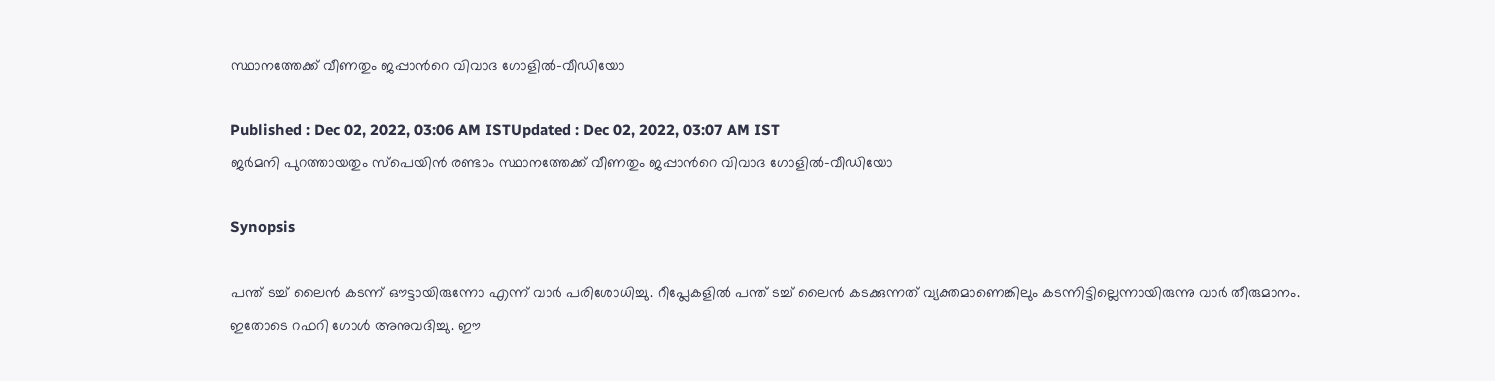സ്ഥാനത്തേക്ക് വീണതും ജപ്പാന്‍റെ വിവാദ ഗോളില്‍-വീഡിയോ

Published : Dec 02, 2022, 03:06 AM ISTUpdated : Dec 02, 2022, 03:07 AM IST
ജര്‍മനി പുറത്തായതും സ്പെയിന്‍ രണ്ടാം സ്ഥാനത്തേക്ക് വീണതും ജപ്പാന്‍റെ വിവാദ ഗോളില്‍-വീഡിയോ

Synopsis

പന്ത് ടച്ച് ലൈന്‍ കടന്ന് ഔട്ടായിരുന്നോ എന്ന് വാര്‍ പരിശോധിച്ചു. റീപ്ലേകളില്‍ പന്ത് ടച്ച് ലൈന്‍ കടക്കുന്നത് വ്യക്തമാണെങ്കിലും കടന്നിട്ടില്ലെന്നായിരുന്നു വാര്‍ തീരുമാനം. ഇതോടെ റഫറി ഗോള്‍ അനുവദിച്ചു. ഈ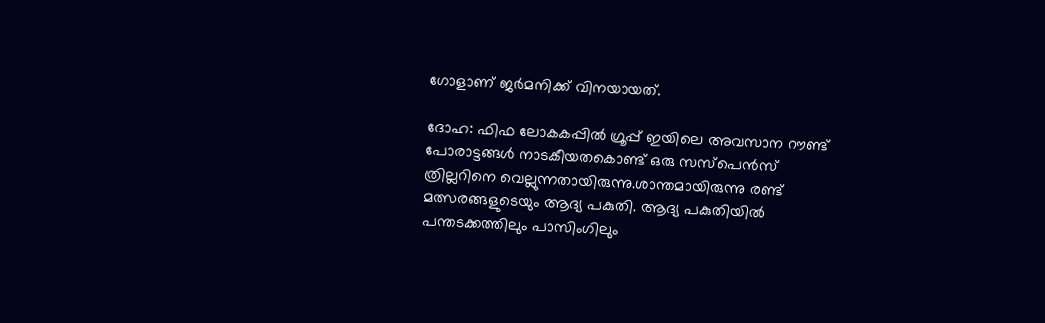ഗോളാണ് ജര്‍മനിക്ക് വിനയായത്.

ദോഹ: ഫിഫ ലോകകപ്പില്‍ ഗ്രൂപ്പ് ഇയിലെ അവസാന റൗണ്ട് പോരാട്ടങ്ങള്‍ നാടകീയതകൊണ്ട് ഒരു സസ്പെന്‍സ് ത്രില്ലറിനെ വെല്ലുന്നതായിരുന്നു.ശാന്തമായിരുന്നു രണ്ട് മത്സരങ്ങളുടെയും ആദ്യ പകുതി. ആദ്യ പകുതിയില്‍ പന്തടക്കത്തിലും പാസിംഗിലും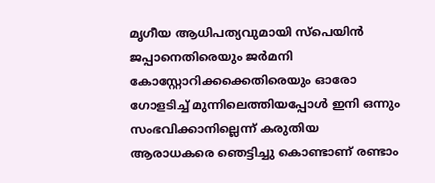മൃഗീയ ആധിപത്യവുമായി സ്പെയിന്‍ ജപ്പാനെതിരെയും ജര്‍മനി കോസ്റ്റോറിക്കക്കെതിരെയും ഓരോ ഗോളടിച്ച് മുന്നിലെത്തിയപ്പോള്‍ ഇനി ഒന്നും സംഭവിക്കാനില്ലെന്ന് കരുതിയ ആരാധകരെ ഞെട്ടിച്ചു കൊണ്ടാണ് രണ്ടാം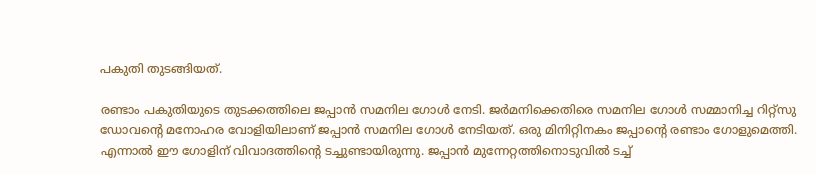പകുതി തുടങ്ങിയത്.

രണ്ടാം പകുതിയുടെ തുടക്കത്തിലെ ജപ്പാന്‍ സമനില ഗോള്‍ നേടി. ജര്‍മനിക്കെതിരെ സമനില ഗോള്‍ സമ്മാനിച്ച റിറ്റ്സു ഡോവന്‍റെ മനോഹര വോളിയിലാണ് ജപ്പാന്‍ സമനില ഗോള്‍ നേടിയത്. ഒരു മിനിറ്റിനകം ജപ്പാന്‍റെ രണ്ടാം ഗോളുമെത്തി. എന്നാല്‍ ഈ ഗോളിന് വിവാദത്തിന്‍റെ ടച്ചുണ്ടായിരുന്നു. ജപ്പാന്‍ മുന്നേറ്റത്തിനൊടുവില്‍ ടച്ച്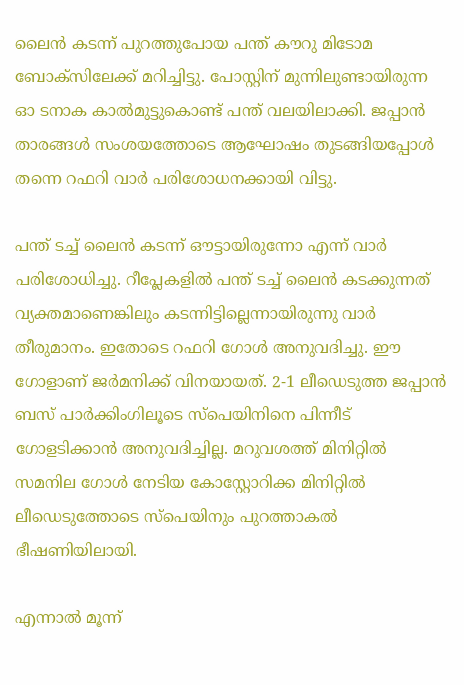ലൈന്‍ കടന്ന് പുറത്തുപോയ പന്ത് കൗറു മിടോമ ബോക്സിലേക്ക് മറിച്ചിട്ടു. പോസ്റ്റിന് മുന്നിലുണ്ടായിരുന്ന ഓ ടനാക കാല്‍മുട്ടുകൊണ്ട് പന്ത് വലയിലാക്കി. ജപ്പാന്‍ താരങ്ങള്‍ സംശയത്തോടെ ആഘോഷം തുടങ്ങിയപ്പോള്‍ തന്നെ റഫറി വാര്‍ പരിശോധനക്കായി വിട്ടു.

പന്ത് ടച്ച് ലൈന്‍ കടന്ന് ഔട്ടായിരുന്നോ എന്ന് വാര്‍ പരിശോധിച്ചു. റീപ്ലേകളില്‍ പന്ത് ടച്ച് ലൈന്‍ കടക്കുന്നത് വ്യക്തമാണെങ്കിലും കടന്നിട്ടില്ലെന്നായിരുന്നു വാര്‍ തീരുമാനം. ഇതോടെ റഫറി ഗോള്‍ അനുവദിച്ചു. ഈ ഗോളാണ് ജര്‍മനിക്ക് വിനയായത്. 2-1 ലീഡെടുത്ത ജപ്പാന്‍ ബസ് പാര്‍ക്കിംഗിലൂടെ സ്പെയിനിനെ പിന്നീട് ഗോളടിക്കാന്‍ അനുവദിച്ചില്ല. മറുവശത്ത് മിനിറ്റില്‍ സമനില ഗോള്‍ നേടിയ കോസ്റ്റോറിക്ക മിനിറ്റില്‍ ലീഡെടുത്തോടെ സ്പെയിനും പുറത്താകല്‍ ഭീഷണിയിലായി.

എന്നാല്‍ മൂന്ന്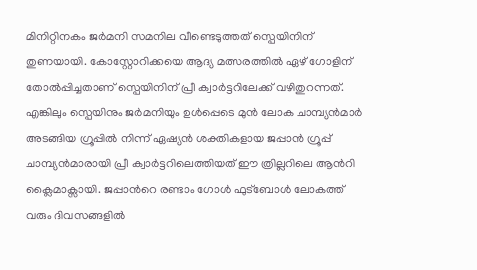മിനിറ്റിനകം ജര്‍മനി സമനില വീണ്ടെടുത്തത് സ്പെയിനിന് തുണയായി. കോസ്റ്റോറിക്കയെ ആദ്യ മത്സരത്തില്‍ ഏഴ് ഗോളിന് തോല്‍പ്പിച്ചതാണ് സ്പെയിനിന് പ്രീ ക്വാര്‍ട്ടറിലേക്ക് വഴിതുറന്നത്. എങ്കിലും സ്പെയിനും ജര്‍മനിയും ഉള്‍പ്പെടെ മുന്‍ ലോക ചാമ്പ്യന്‍മാര്‍ അടങ്ങിയ ഗ്രൂപ്പില്‍ നിന്ന് ഏഷ്യന്‍ ശക്തികളായ ജപ്പാന്‍ ഗ്രൂപ്പ് ചാമ്പ്യന്‍മാരായി പ്രീ ക്വാര്‍ട്ടറിലെത്തിയത് ഈ ത്രില്ലറിലെ ആന്‍റി ക്ലൈമാക്സായി. ജപ്പാന്‍റെ രണ്ടാം ഗോള്‍ ഫുട്ബോള്‍ ലോകത്ത് വരും ദിവസങ്ങളില്‍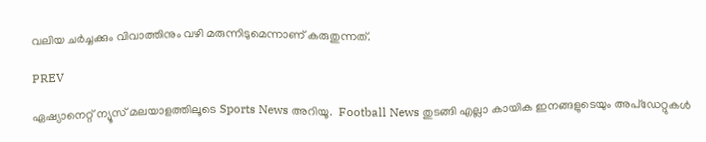വലിയ ചര്‍ച്ചക്കും വിവാത്തിനും വഴി മരുന്നിടുമെന്നാണ് കരുതുന്നത്.

PREV

ഏഷ്യാനെറ്റ് ന്യൂസ് മലയാളത്തിലൂടെ Sports News അറിയൂ.  Football News തുടങ്ങി എല്ലാ കായിക ഇനങ്ങളുടെയും അപ്‌ഡേറ്റുകൾ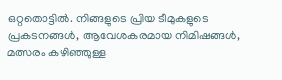ഒറ്റതൊട്ടിൽ. നിങ്ങളുടെ പ്രിയ ടീമുകളുടെ പ്രകടനങ്ങൾ, ആവേശകരമായ നിമിഷങ്ങൾ, മത്സരം കഴിഞ്ഞുള്ള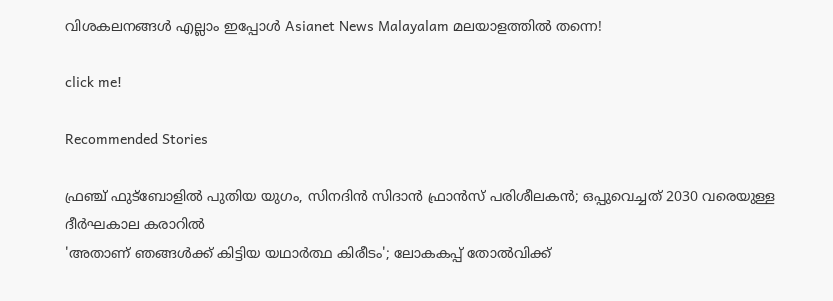വിശകലനങ്ങൾ എല്ലാം ഇപ്പോൾ Asianet News Malayalam മലയാളത്തിൽ തന്നെ!

click me!

Recommended Stories

ഫ്രഞ്ച് ഫുട്ബോളിൽ പുതിയ യുഗം, സിനദിൻ സിദാൻ ഫ്രാൻസ് പരിശീലകൻ; ഒപ്പുവെച്ചത് 2030 വരെയുള്ള ദീർഘകാല കരാറിൽ
'അതാണ് ഞങ്ങൾക്ക് കിട്ടിയ യഥാർത്ഥ കിരീടം'; ലോകകപ്പ് തോൽവിക്ക്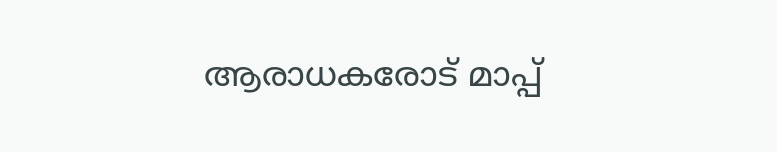ആരാധകരോട് മാപ്പ്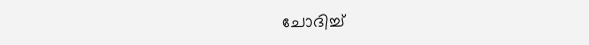ചോദിച്ച്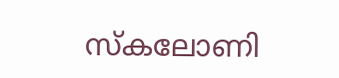സ്കലോണി